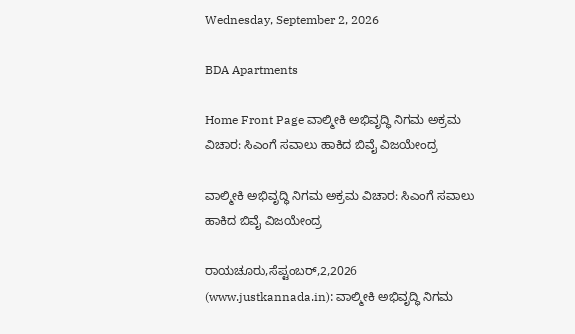Wednesday, September 2, 2026

BDA Apartments

Home Front Page ವಾಲ್ಮೀಕಿ ಅಭಿವೃದ್ಧಿ ನಿಗಮ ಅಕ್ರಮ ವಿಚಾರ: ಸಿಎಂಗೆ ಸವಾಲು ಹಾಕಿದ ಬಿವೈ ವಿಜಯೇಂದ್ರ

ವಾಲ್ಮೀಕಿ ಅಭಿವೃದ್ಧಿ ನಿಗಮ ಅಕ್ರಮ ವಿಚಾರ: ಸಿಎಂಗೆ ಸವಾಲು ಹಾಕಿದ ಬಿವೈ ವಿಜಯೇಂದ್ರ

ರಾಯಚೂರು,ಸೆಪ್ಟಂಬರ್,2,2026 (www.justkannada.in): ವಾಲ್ಮೀಕಿ ಅಭಿವೃದ್ಧಿ ನಿಗಮ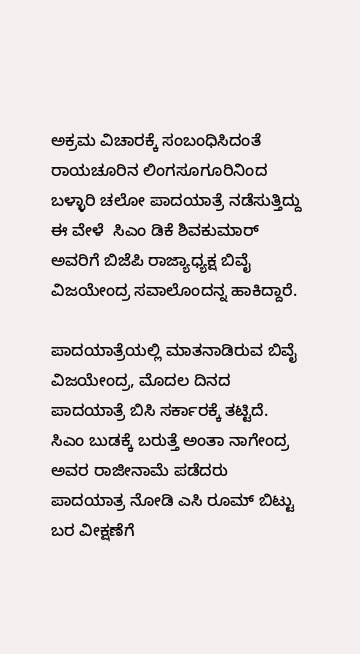ಅಕ್ರಮ ವಿಚಾರಕ್ಕೆ ಸಂಬಂಧಿಸಿದಂತೆ ರಾಯಚೂರಿನ ಲಿಂಗಸೂಗೂರಿನಿಂದ ಬಳ್ಳಾರಿ ಚಲೋ ಪಾದಯಾತ್ರೆ ನಡೆಸುತ್ತಿದ್ದು ಈ ವೇಳೆ  ಸಿಎಂ ಡಿಕೆ ಶಿವಕುಮಾರ್ ಅವರಿಗೆ ಬಿಜೆಪಿ ರಾಜ್ಯಾಧ್ಯಕ್ಷ ಬಿವೈ ವಿಜಯೇಂದ್ರ ಸವಾಲೊಂದನ್ನ ಹಾಕಿದ್ದಾರೆ.

ಪಾದಯಾತ್ರೆಯಲ್ಲಿ ಮಾತನಾಡಿರುವ ಬಿವೈ ವಿಜಯೇಂದ್ರ, ಮೊದಲ ದಿನದ ಪಾದಯಾತ್ರೆ ಬಿಸಿ ಸರ್ಕಾರಕ್ಕೆ ತಟ್ಟಿದೆ.  ಸಿಎಂ ಬುಡಕ್ಕೆ ಬರುತ್ತೆ ಅಂತಾ ನಾಗೇಂದ್ರ ಅವರ ರಾಜೀನಾಮೆ ಪಡೆದರು ಪಾದಯಾತ್ರ ನೋಡಿ ಎಸಿ ರೂಮ್ ಬಿಟ್ಟು ಬರ ವೀಕ್ಷಣೆಗೆ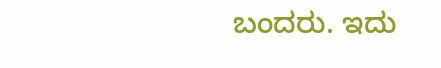ಬಂದರು. ಇದು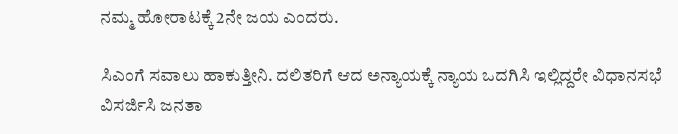ನಮ್ಮ ಹೋರಾಟಕ್ಕೆ 2ನೇ ಜಯ ಎಂದರು.

ಸಿಎಂಗೆ ಸವಾಲು ಹಾಕುತ್ತೀನಿ. ದಲಿತರಿಗೆ ಆದ ಅನ್ಯಾಯಕ್ಕೆ ನ್ಯಾಯ ಒದಗಿಸಿ ಇಲ್ಲಿದ್ದರೇ ವಿಧಾನಸಭೆ ವಿಸರ್ಜಿಸಿ ಜನತಾ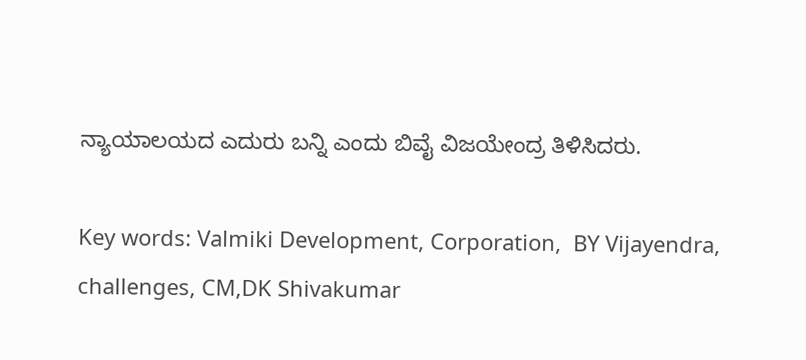ನ್ಯಾಯಾಲಯದ ಎದುರು ಬನ್ನಿ ಎಂದು ಬಿವೈ ವಿಜಯೇಂದ್ರ ತಿಳಿಸಿದರು.

Key words: Valmiki Development, Corporation,  BY Vijayendra, challenges, CM,DK Shivakumar